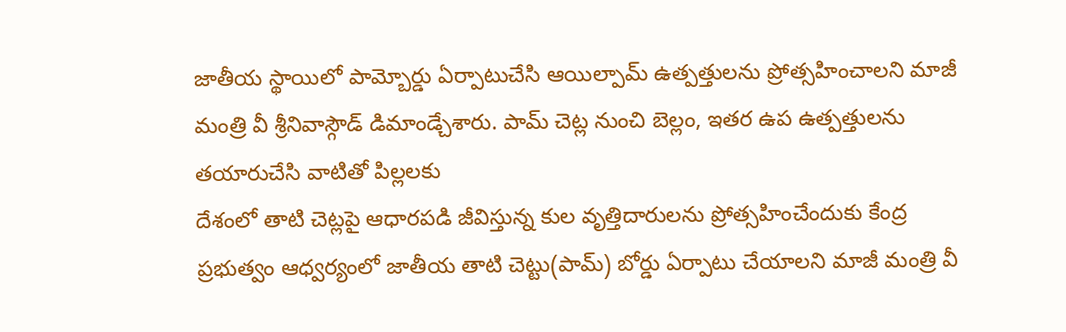జాతీయ స్థాయిలో పామ్బోర్డు ఏర్పాటుచేసి ఆయిల్పామ్ ఉత్పత్తులను ప్రోత్సహించాలని మాజీ మంత్రి వీ శ్రీనివాస్గౌడ్ డిమాండ్చేశారు. పామ్ చెట్ల నుంచి బెల్లం, ఇతర ఉప ఉత్పత్తులను తయారుచేసి వాటితో పిల్లలకు
దేశంలో తాటి చెట్లపై ఆధారపడి జీవిస్తున్న కుల వృత్తిదారులను ప్రోత్సహించేందుకు కేంద్ర ప్రభుత్వం ఆధ్వర్యంలో జాతీయ తాటి చెట్టు(పామ్) బోర్డు ఏర్పాటు చేయాలని మాజీ మంత్రి వీ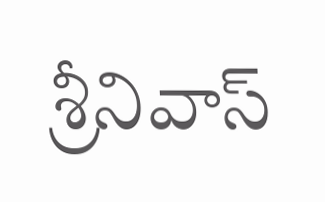శ్రీనివాస్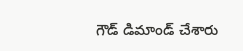గౌడ్ డిమాండ్ చేశారు